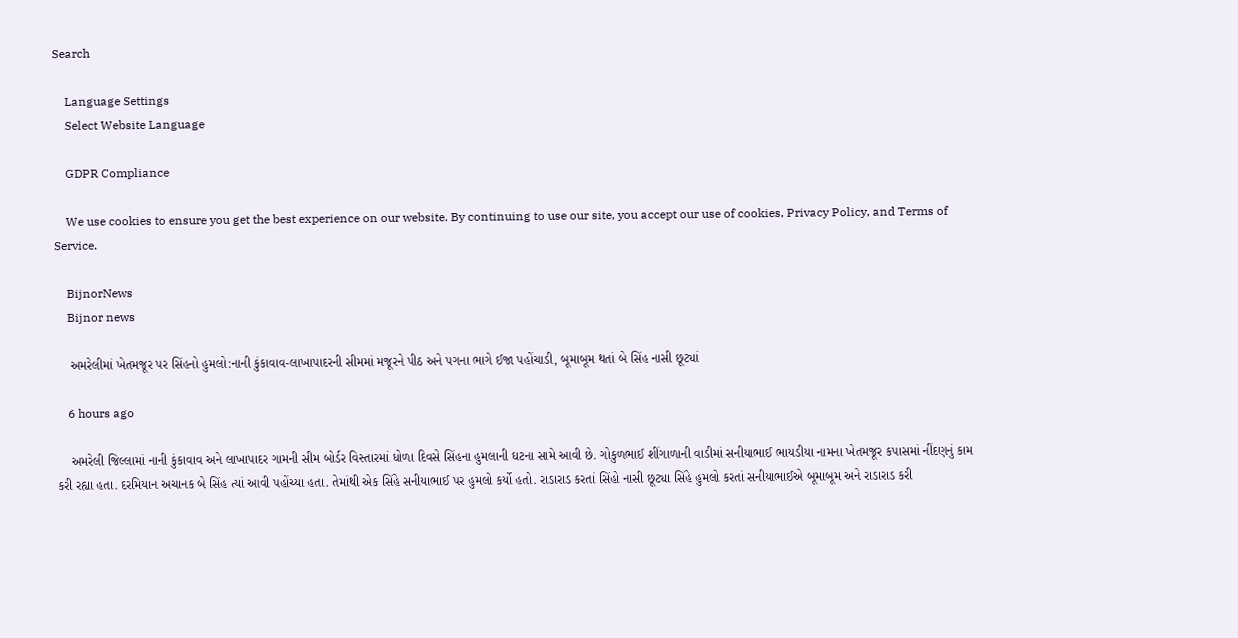Search

    Language Settings
    Select Website Language

    GDPR Compliance

    We use cookies to ensure you get the best experience on our website. By continuing to use our site, you accept our use of cookies, Privacy Policy, and Terms of Service.

    BijnorNews
    Bijnor news

    અમરેલીમાં ખેતમજૂર પર સિંહનો હુમલો:નાની કુંકાવાવ-લાખાપાદરની સીમમાં મજૂરને પીઠ અને પગના ભાગે ઈજા પહોંચાડી, બૂમાબૂમ થતાં બે સિંહ નાસી છૂટ્યાં

    6 hours ago

    અમરેલી જિલ્લામાં નાની કુંકાવાવ અને લાખાપાદર ગામની સીમ બોર્ડર વિસ્તારમાં ધોળા દિવસે સિંહના હુમલાની ઘટના સામે આવી છે. ગોકુળભાઈ શીંગાળાની વાડીમાં સનીયાભાઈ ભાયડીયા નામના ખેતમજૂર કપાસમાં નીંદણનું કામ કરી રહ્યા હતા. દરમિયાન અચાનક બે સિંહ ત્યાં આવી પહોંચ્યા હતા. તેમાંથી એક સિંહે સનીયાભાઈ પર હુમલો કર્યો હતો. રાડારાડ કરતાં સિંહો નાસી છૂટ્યા સિંહે હુમલો કરતાં સનીયાભાઈએ બૂમાબૂમ અને રાડારાડ કરી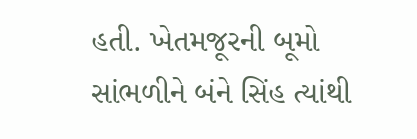હતી. ખેતમજૂરની બૂમો સાંભળીને બંને સિંહ ત્યાંથી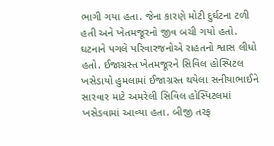ભાગી ગયા હતા. જેના કારણે મોટી દુર્ઘટના ટળી હતી અને ખેતમજૂરનો જીવ બચી ગયો હતો. ઘટનાને પગલે પરિવારજનોએ રાહતનો શ્વાસ લીધો હતો. ઈજાગ્રસ્ત ખેતમજૂરને સિવિલ હોસ્પિટલ ખસેડાયો હુમલામાં ઈજાગ્રસ્ત થયેલા સનીયાભાઈને સારવાર માટે અમરેલી સિવિલ હોસ્પિટલમાં ખસેડવામાં આવ્યા હતા. બીજી તરફ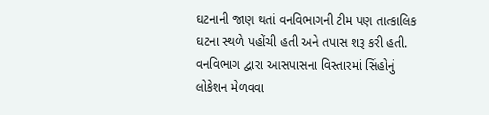ઘટનાની જાણ થતાં વનવિભાગની ટીમ પણ તાત્કાલિક ઘટના સ્થળે પહોંચી હતી અને તપાસ શરૂ કરી હતી. વનવિભાગ દ્વારા આસપાસના વિસ્તારમાં સિંહોનું લોકેશન મેળવવા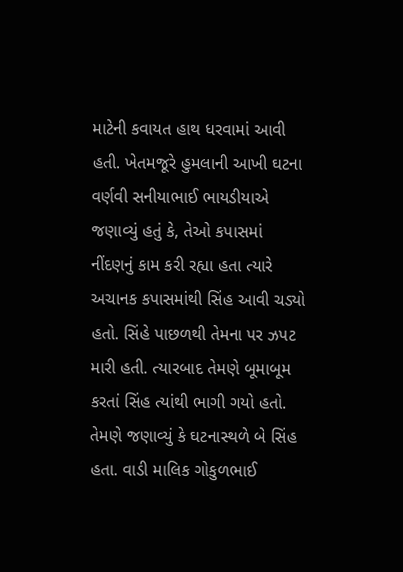માટેની કવાયત હાથ ધરવામાં આવી હતી. ખેતમજૂરે હુમલાની આખી ઘટના વર્ણવી સનીયાભાઈ ભાયડીયાએ જણાવ્યું હતું કે, તેઓ કપાસમાં નીંદણનું કામ કરી રહ્યા હતા ત્યારે અચાનક કપાસમાંથી સિંહ આવી ચડ્યો હતો. સિંહે પાછળથી તેમના પર ઝપટ મારી હતી. ત્યારબાદ તેમણે બૂમાબૂમ કરતાં સિંહ ત્યાંથી ભાગી ગયો હતો. તેમણે જણાવ્યું કે ઘટનાસ્થળે બે સિંહ હતા. વાડી માલિક ગોકુળભાઈ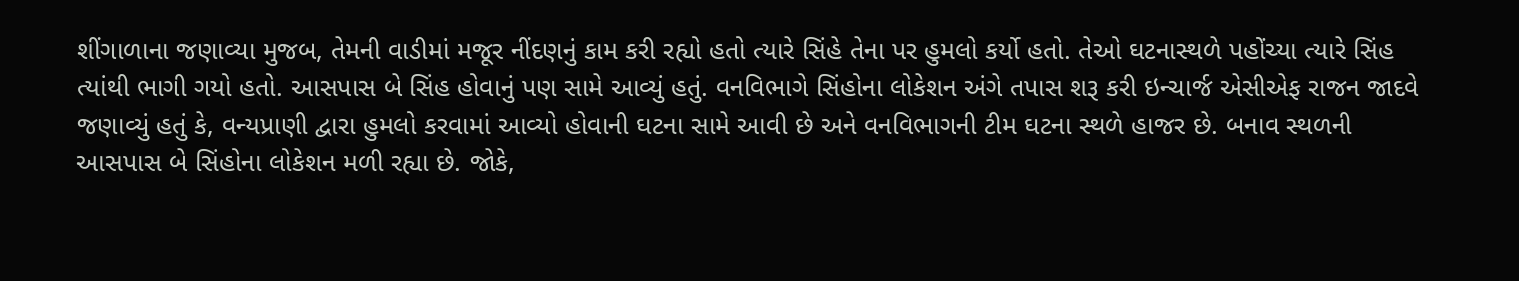શીંગાળાના જણાવ્યા મુજબ, તેમની વાડીમાં મજૂર નીંદણનું કામ કરી રહ્યો હતો ત્યારે સિંહે તેના પર હુમલો કર્યો હતો. તેઓ ઘટનાસ્થળે પહોંચ્યા ત્યારે સિંહ ત્યાંથી ભાગી ગયો હતો. આસપાસ બે સિંહ હોવાનું પણ સામે આવ્યું હતું. વનવિભાગે સિંહોના લોકેશન અંગે તપાસ શરૂ કરી ઇન્ચાર્જ એસીએફ રાજન જાદવે જણાવ્યું હતું કે, વન્યપ્રાણી દ્વારા હુમલો કરવામાં આવ્યો હોવાની ઘટના સામે આવી છે અને વનવિભાગની ટીમ ઘટના સ્થળે હાજર છે. બનાવ સ્થળની આસપાસ બે સિંહોના લોકેશન મળી રહ્યા છે. જોકે,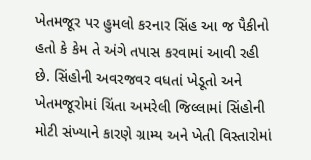ખેતમજૂર પર હુમલો કરનાર સિંહ આ જ પૈકીનો હતો કે કેમ તે અંગે તપાસ કરવામાં આવી રહી છે. સિંહોની અવરજવર વધતાં ખેડૂતો અને ખેતમજૂરોમાં ચિંતા અમરેલી જિલ્લામાં સિંહોની મોટી સંખ્યાને કારણે ગ્રામ્ય અને ખેતી વિસ્તારોમાં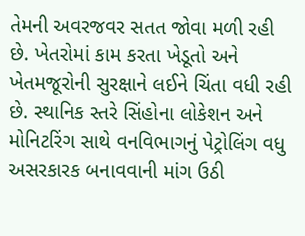તેમની અવરજવર સતત જોવા મળી રહી છે. ખેતરોમાં કામ કરતા ખેડૂતો અને ખેતમજૂરોની સુરક્ષાને લઈને ચિંતા વધી રહી છે. સ્થાનિક સ્તરે સિંહોના લોકેશન અને મોનિટરિંગ સાથે વનવિભાગનું પેટ્રોલિંગ વધુ અસરકારક બનાવવાની માંગ ઉઠી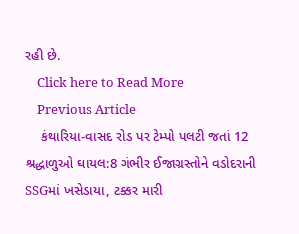રહી છે.
    Click here to Read More
    Previous Article
    કંથારિયા-વાસદ રોડ પર ટેમ્પો પલટી જતાં 12 શ્રદ્ધાળુઓ ઘાયલ:8 ગંભીર ઈજાગ્રસ્તોને વડોદરાની SSGમાં ખસેડાયા, ટક્કર મારી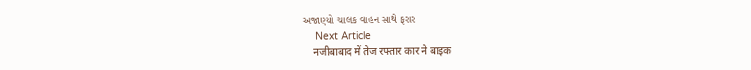અજાણ્યો ચાલક વાહન સાથે ફરાર
    Next Article
    नजीबाबाद में तेज रफ्तार कार ने बाइक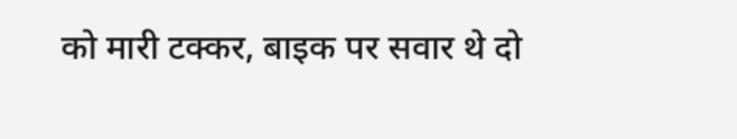को मारी टक्कर, बाइक पर सवार थे दो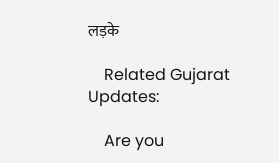लड़के

    Related Gujarat Updates:

    Are you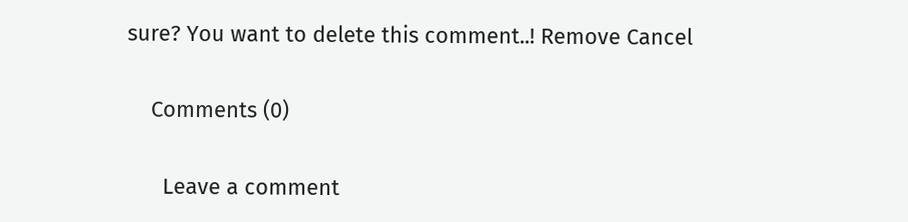sure? You want to delete this comment..! Remove Cancel

    Comments (0)

      Leave a comment